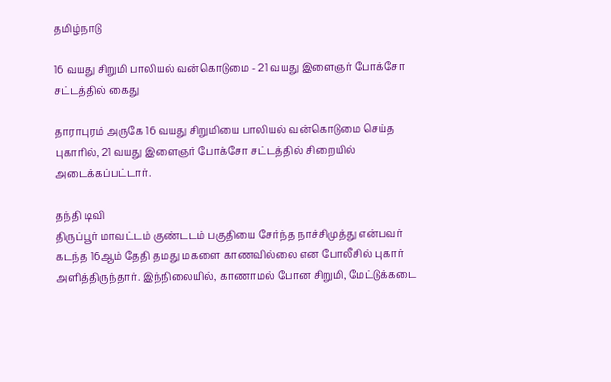தமிழ்நாடு

16 வயது சிறுமி பாலியல் வன்கொடுமை - 21 வயது இளைஞர் போக்சோ சட்டத்தில் கைது

தாராபுரம் அருகே 16 வயது சிறுமியை பாலியல் வன்கொடுமை செய்த புகாரில், 21 வயது இளைஞர் போக்சோ சட்டத்தில் சிறையில் அடைக்கப்பட்டார்.

தந்தி டிவி
திருப்பூர் மாவட்டம் குண்டடம் பகுதியை சேர்ந்த நாச்சிமுத்து என்பவர் கடந்த 16ஆம் தேதி தமது மகளை காணவில்லை என போலீசில் புகார் அளித்திருந்தார். இந்நிலையில், காணாமல் போன சிறுமி, மேட்டுக்கடை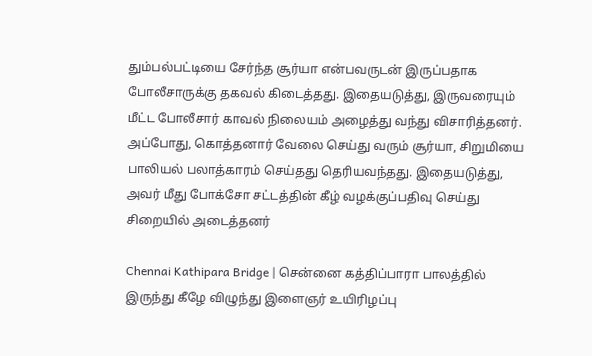தும்பல்பட்டியை சேர்ந்த சூர்யா என்பவருடன் இருப்பதாக போலீசாருக்கு தகவல் கிடைத்தது. இதையடுத்து, இருவரையும் மீட்ட போலீசார் காவல் நிலையம் அழைத்து வந்து விசாரித்தனர். அப்போது, கொத்தனார் வேலை செய்து வரும் சூர்யா, சிறுமியை பாலியல் பலாத்காரம் செய்தது தெரியவந்தது. இதையடுத்து, அவர் மீது போக்சோ சட்டத்தின் கீழ் வழக்குப்பதிவு செய்து சிறையில் அடைத்தனர்

Chennai Kathipara Bridge | சென்னை கத்திப்பாரா பாலத்தில் இருந்து கீழே விழுந்து இளைஞர் உயிரிழப்பு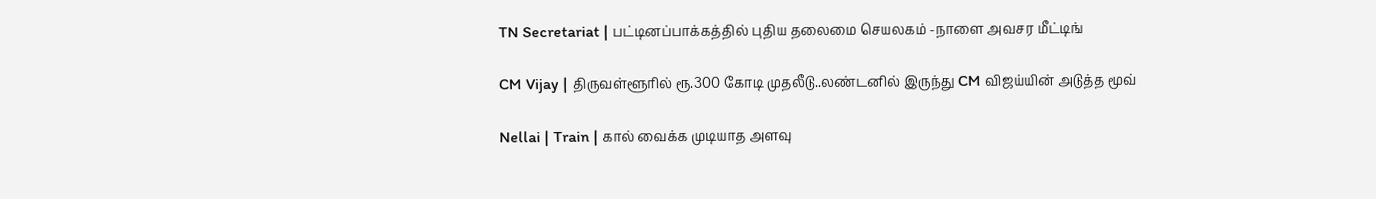TN Secretariat | பட்டினப்பாக்கத்தில் புதிய தலைமை செயலகம் -நாளை அவசர மீட்டிங்

CM Vijay | திருவள்ளூரில் ரூ.300 கோடி முதலீடு..லண்டனில் இருந்து CM விஜய்யின் அடுத்த மூவ்

Nellai | Train | கால் வைக்க முடியாத அளவு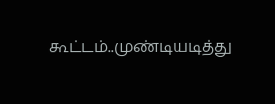கூட்டம்..முண்டியடித்து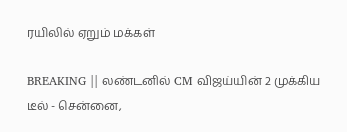ரயிலில் ஏறும் மக்கள்

BREAKING || லண்டனில் CM விஜய்யின் 2 முக்கிய டீல் - சென்னை,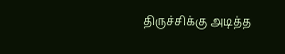திருச்சிக்கு அடித்த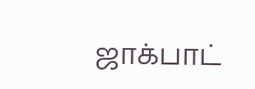ஜாக்பாட்